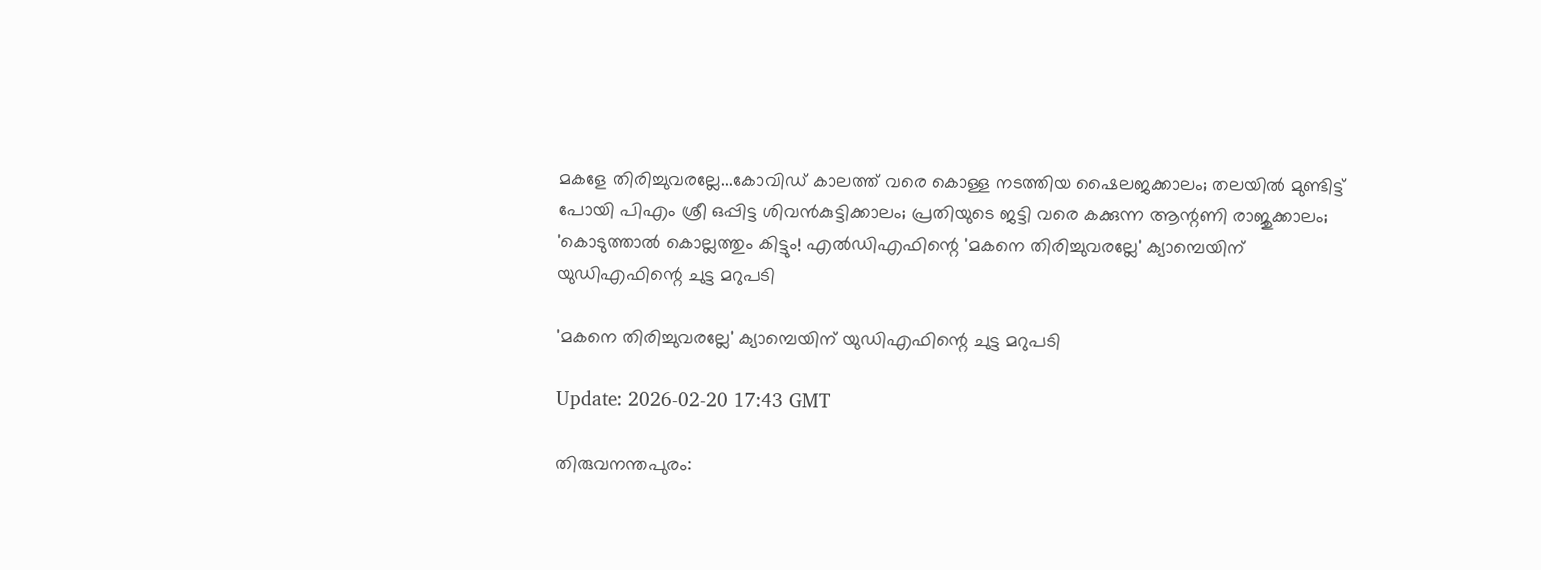മകളേ തിരിച്ചുവരല്ലേ...കോവിഡ് കാലത്ത് വരെ കൊള്ള നടത്തിയ ഷൈലജക്കാലം; തലയില്‍ മുണ്ടിട്ട് പോയി പിഎം ശ്രീ ഒപ്പിട്ട ശിവന്‍കുട്ടിക്കാലം; പ്രതിയുടെ ജട്ടി വരെ കക്കുന്ന ആന്റണി രാജുക്കാലം; 'കൊടുത്താല്‍ കൊല്ലത്തും കിട്ടും! എല്‍ഡിഎഫിന്റെ 'മകനെ തിരിച്ചുവരല്ലേ' ക്യാമ്പെയിന് യുഡിഎഫിന്റെ ചുട്ട മറുപടി

'മകനെ തിരിച്ചുവരല്ലേ' ക്യാമ്പെയിന് യുഡിഎഫിന്റെ ചുട്ട മറുപടി

Update: 2026-02-20 17:43 GMT

തിരുവനന്തപുരം: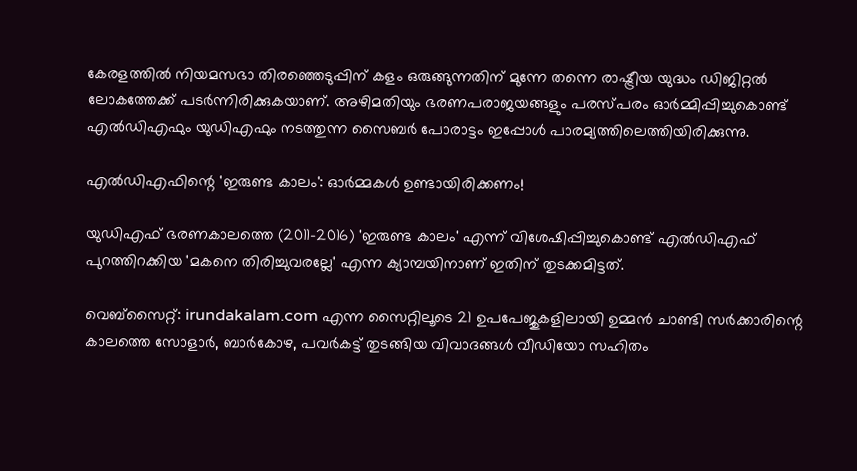കേരളത്തില്‍ നിയമസഭാ തിരഞ്ഞെടുപ്പിന് കളം ഒരുങ്ങുന്നതിന് മുന്നേ തന്നെ രാഷ്ട്രീയ യുദ്ധം ഡിജിറ്റല്‍ ലോകത്തേക്ക് പടര്‍ന്നിരിക്കുകയാണ്. അഴിമതിയും ഭരണപരാജയങ്ങളും പരസ്പരം ഓര്‍മ്മിപ്പിച്ചുകൊണ്ട് എല്‍ഡിഎഫും യുഡിഎഫും നടത്തുന്ന സൈബര്‍ പോരാട്ടം ഇപ്പോള്‍ പാരമ്യത്തിലെത്തിയിരിക്കുന്നു.

എല്‍ഡിഎഫിന്റെ 'ഇരുണ്ട കാലം': ഓര്‍മ്മകള്‍ ഉണ്ടായിരിക്കണം!

യുഡിഎഫ് ഭരണകാലത്തെ (2011-2016) 'ഇരുണ്ട കാലം' എന്ന് വിശേഷിപ്പിച്ചുകൊണ്ട് എല്‍ഡിഎഫ് പുറത്തിറക്കിയ 'മകനെ തിരിച്ചുവരല്ലേ' എന്ന ക്യാമ്പയിനാണ് ഇതിന് തുടക്കമിട്ടത്.

വെബ്സൈറ്റ്: irundakalam.com എന്ന സൈറ്റിലൂടെ 21 ഉപപേജുകളിലായി ഉമ്മന്‍ ചാണ്ടി സര്‍ക്കാരിന്റെ കാലത്തെ സോളാര്‍, ബാര്‍കോഴ, പവര്‍കട്ട് തുടങ്ങിയ വിവാദങ്ങള്‍ വീഡിയോ സഹിതം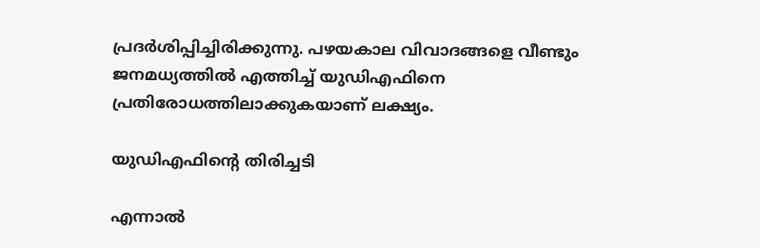പ്രദര്‍ശിപ്പിച്ചിരിക്കുന്നു. പഴയകാല വിവാദങ്ങളെ വീണ്ടും ജനമധ്യത്തില്‍ എത്തിച്ച് യുഡിഎഫിനെ പ്രതിരോധത്തിലാക്കുകയാണ് ലക്ഷ്യം.

യുഡിഎഫിന്റെ തിരിച്ചടി

എന്നാല്‍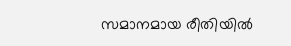സമാനമായ രീതിയില്‍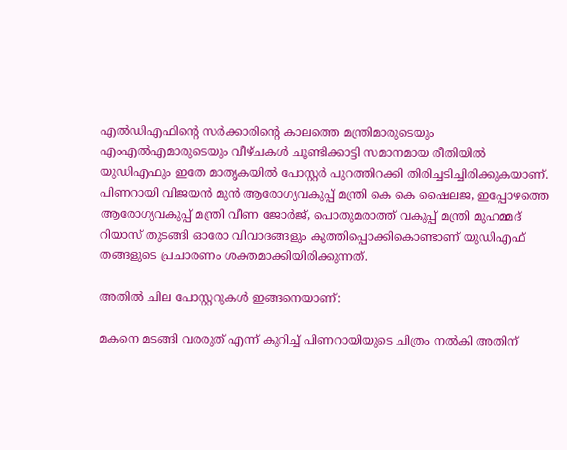എല്‍ഡിഎഫിന്റെ സര്‍ക്കാരിന്റെ കാലത്തെ മന്ത്രിമാരുടെയും എംഎല്‍എമാരുടെയും വീഴ്ചകള്‍ ചൂണ്ടിക്കാട്ടി സമാനമായ രീതിയില്‍ യുഡിഎഫും ഇതേ മാതൃകയില്‍ പോസ്റ്റര്‍ പുറത്തിറക്കി തിരിച്ചടിച്ചിരിക്കുകയാണ്. പിണറായി വിജയന്‍ മുന്‍ ആരോഗ്യവകുപ്പ് മന്ത്രി കെ കെ ഷൈലജ, ഇപ്പോഴത്തെ ആരോഗ്യവകുപ്പ് മന്ത്രി വീണ ജോര്‍ജ്, പൊതുമരാത്ത് വകുപ്പ് മന്ത്രി മുഹമ്മദ് റിയാസ് തുടങ്ങി ഓരോ വിവാദങ്ങളും കുത്തിപ്പൊക്കികൊണ്ടാണ് യുഡിഎഫ് തങ്ങളുടെ പ്രചാരണം ശക്തമാക്കിയിരിക്കുന്നത്.

അതില്‍ ചില പോസ്റ്ററുകള്‍ ഇങ്ങനെയാണ്:

മകനെ മടങ്ങി വരരുത് എന്ന് കുറിച്ച് പിണറായിയുടെ ചിത്രം നല്‍കി അതിന്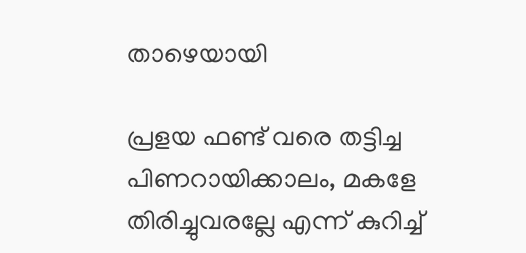താഴെയായി

പ്രളയ ഫണ്ട് വരെ തട്ടിച്ച പിണറായിക്കാലം, മകളേ തിരിച്ചുവരല്ലേ എന്ന് കുറിച്ച്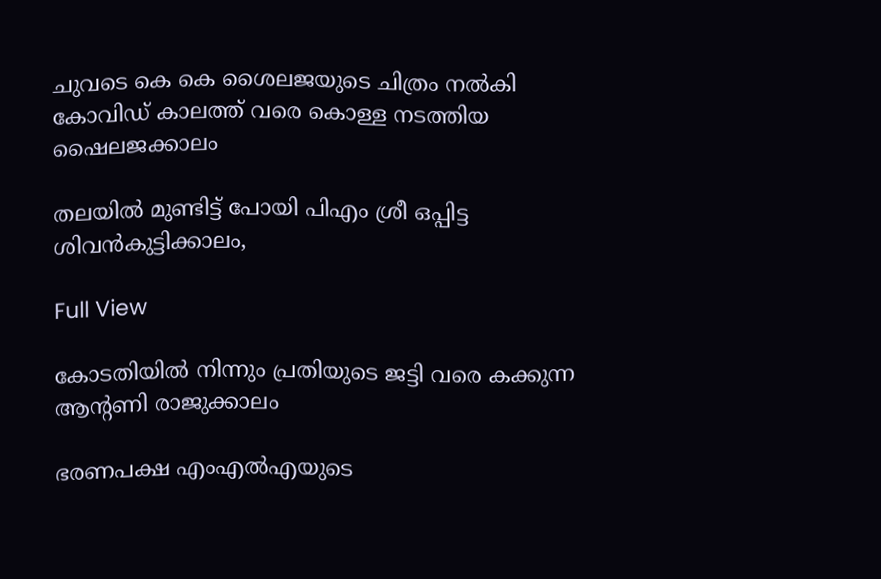ചുവടെ കെ കെ ശൈലജയുടെ ചിത്രം നല്‍കി കോവിഡ് കാലത്ത് വരെ കൊള്ള നടത്തിയ ഷൈലജക്കാലം

തലയില്‍ മുണ്ടിട്ട് പോയി പിഎം ശ്രീ ഒപ്പിട്ട ശിവന്‍കുട്ടിക്കാലം,

Full View

കോടതിയില്‍ നിന്നും പ്രതിയുടെ ജട്ടി വരെ കക്കുന്ന ആന്റണി രാജുക്കാലം

ഭരണപക്ഷ എംഎല്‍എയുടെ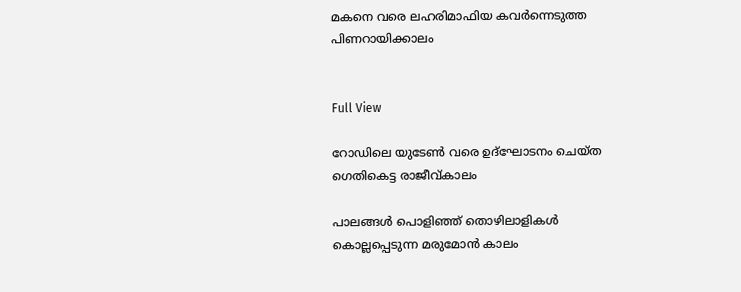മകനെ വരെ ലഹരിമാഫിയ കവര്‍ന്നെടുത്ത പിണറായിക്കാലം


Full View

റോഡിലെ യുടേണ്‍ വരെ ഉദ്ഘോടനം ചെയ്ത ഗെതികെട്ട രാജീവ്കാലം

പാലങ്ങള്‍ പൊളിഞ്ഞ് തൊഴിലാളികള്‍ കൊല്ലപ്പെടുന്ന മരുമോന്‍ കാലം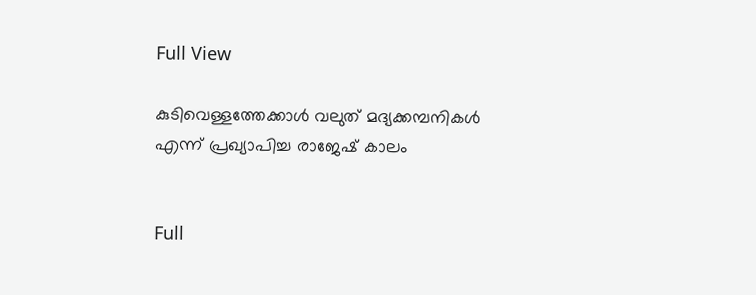Full View

കുടിവെള്ളത്തേക്കാള്‍ വലുത് മദ്യക്കമ്പനികള്‍ എന്ന് പ്രഖ്യാപിച്ച രാജേഷ് കാലം


Full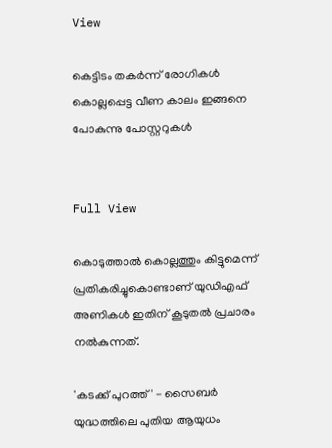View

കെട്ടിടം തകര്‍ന്ന് രോഗികള്‍ കൊല്ലപ്പെട്ട വീണ കാലം ഇങ്ങനെ പോകുന്നു പോസ്റ്ററുകള്‍


Full View

കൊടുത്താല്‍ കൊല്ലത്തും കിട്ടുമെന്ന് പ്രതികരിച്ചുകൊണ്ടാണ് യുഡിഎഫ് അണികള്‍ ഇതിന് കൂടുതല്‍ പ്രചാരം നല്‍കുന്നത്.

'കടക്ക് പുറത്ത്' - സൈബര്‍ യുദ്ധത്തിലെ പുതിയ ആയുധം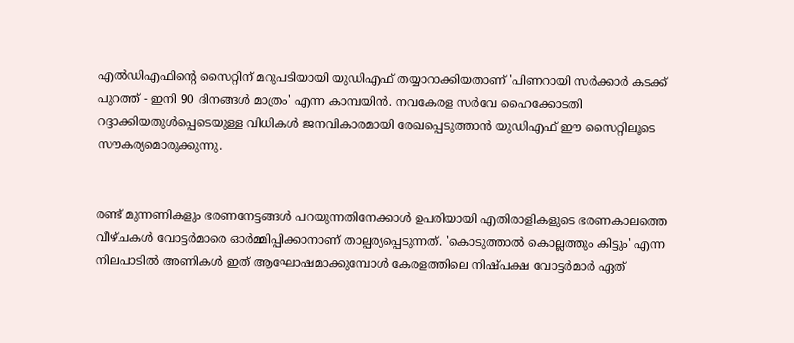എല്‍ഡിഎഫിന്റെ സൈറ്റിന് മറുപടിയായി യുഡിഎഫ് തയ്യാറാക്കിയതാണ് 'പിണറായി സര്‍ക്കാര്‍ കടക്ക് പുറത്ത് - ഇനി 90 ദിനങ്ങള്‍ മാത്രം' എന്ന കാമ്പയിന്‍. നവകേരള സര്‍വേ ഹൈക്കോടതി റദ്ദാക്കിയതുള്‍പ്പെടെയുള്ള വിധികള്‍ ജനവികാരമായി രേഖപ്പെടുത്താന്‍ യുഡിഎഫ് ഈ സൈറ്റിലൂടെ സൗകര്യമൊരുക്കുന്നു.


രണ്ട് മുന്നണികളും ഭരണനേട്ടങ്ങള്‍ പറയുന്നതിനേക്കാള്‍ ഉപരിയായി എതിരാളികളുടെ ഭരണകാലത്തെ വീഴ്ചകള്‍ വോട്ടര്‍മാരെ ഓര്‍മ്മിപ്പിക്കാനാണ് താല്പര്യപ്പെടുന്നത്. 'കൊടുത്താല്‍ കൊല്ലത്തും കിട്ടും' എന്ന നിലപാടില്‍ അണികള്‍ ഇത് ആഘോഷമാക്കുമ്പോള്‍ കേരളത്തിലെ നിഷ്പക്ഷ വോട്ടര്‍മാര്‍ ഏത്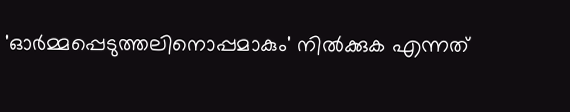'ഓര്‍മ്മപ്പെടുത്തലിനൊപ്പമാകും' നില്‍ക്കുക എന്നത്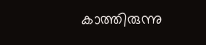കാത്തിരുന്നു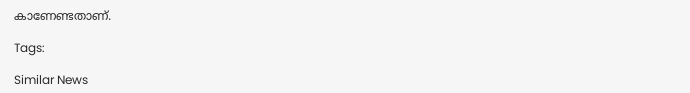കാണേണ്ടതാണ്.

Tags:

Similar News